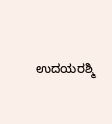ಉದಯರಶ್ಮಿ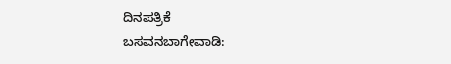ದಿನಪತ್ರಿಕೆ
ಬಸವನಬಾಗೇವಾಡಿ: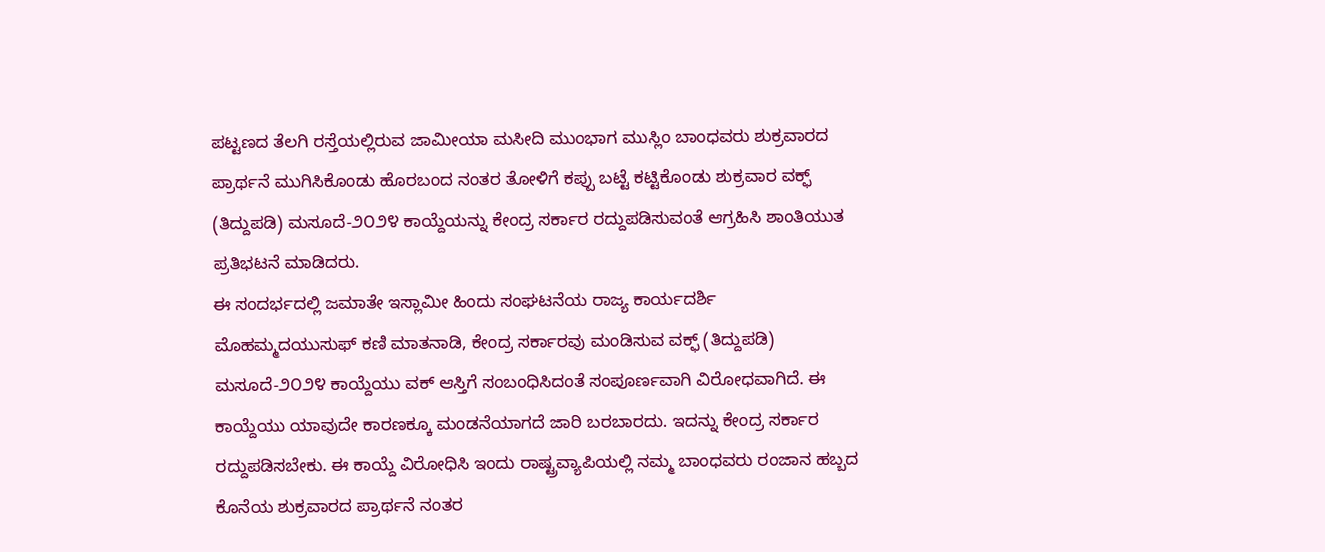ಪಟ್ಟಣದ ತೆಲಗಿ ರಸ್ತೆಯಲ್ಲಿರುವ ಜಾಮೀಯಾ ಮಸೀದಿ ಮುಂಭಾಗ ಮುಸ್ಲಿಂ ಬಾಂಧವರು ಶುಕ್ರವಾರದ ಪ್ರಾರ್ಥನೆ ಮುಗಿಸಿಕೊಂಡು ಹೊರಬಂದ ನಂತರ ತೋಳಿಗೆ ಕಪ್ಪು ಬಟ್ಟೆ ಕಟ್ಟಿಕೊಂಡು ಶುಕ್ರವಾರ ವಕ್ಫ್ (ತಿದ್ದುಪಡಿ) ಮಸೂದೆ-೨೦೨೪ ಕಾಯ್ದೆಯನ್ನು ಕೇಂದ್ರ ಸರ್ಕಾರ ರದ್ದುಪಡಿಸುವಂತೆ ಆಗ್ರಹಿಸಿ ಶಾಂತಿಯುತ ಪ್ರತಿಭಟನೆ ಮಾಡಿದರು.
ಈ ಸಂದರ್ಭದಲ್ಲಿ ಜಮಾತೇ ಇಸ್ಲಾಮೀ ಹಿಂದು ಸಂಘಟನೆಯ ರಾಜ್ಯ ಕಾರ್ಯದರ್ಶಿ ಮೊಹಮ್ಮದಯುಸುಫ್ ಕಣಿ ಮಾತನಾಡಿ, ಕೇಂದ್ರ ಸರ್ಕಾರವು ಮಂಡಿಸುವ ವಕ್ಫ್ (ತಿದ್ದುಪಡಿ) ಮಸೂದೆ-೨೦೨೪ ಕಾಯ್ದೆಯು ವಕ್ ಆಸ್ತಿಗೆ ಸಂಬಂಧಿಸಿದಂತೆ ಸಂಪೂರ್ಣವಾಗಿ ವಿರೋಧವಾಗಿದೆ. ಈ ಕಾಯ್ದೆಯು ಯಾವುದೇ ಕಾರಣಕ್ಕೂ ಮಂಡನೆಯಾಗದೆ ಜಾರಿ ಬರಬಾರದು. ಇದನ್ನು ಕೇಂದ್ರ ಸರ್ಕಾರ ರದ್ದುಪಡಿಸಬೇಕು. ಈ ಕಾಯ್ದೆ ವಿರೋಧಿಸಿ ಇಂದು ರಾಷ್ಟ್ರವ್ಯಾಪಿಯಲ್ಲಿ ನಮ್ಮ ಬಾಂಧವರು ರಂಜಾನ ಹಬ್ಬದ ಕೊನೆಯ ಶುಕ್ರವಾರದ ಪ್ರಾರ್ಥನೆ ನಂತರ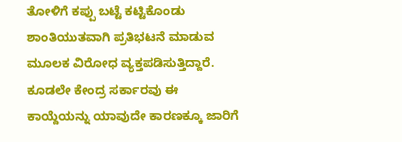ತೋಳಿಗೆ ಕಪ್ಪು ಬಟ್ಟೆ ಕಟ್ಟಿಕೊಂಡು ಶಾಂತಿಯುತವಾಗಿ ಪ್ರತಿಭಟನೆ ಮಾಡುವ ಮೂಲಕ ವಿರೋಧ ವ್ಯಕ್ತಪಡಿಸುತ್ತಿದ್ದಾರೆ. ಕೂಡಲೇ ಕೇಂದ್ರ ಸರ್ಕಾರವು ಈ ಕಾಯ್ದೆಯನ್ನು ಯಾವುದೇ ಕಾರಣಕ್ಕೂ ಜಾರಿಗೆ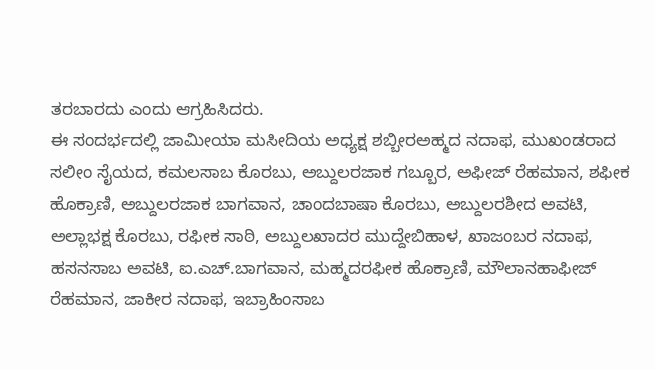ತರಬಾರದು ಎಂದು ಆಗ್ರಹಿಸಿದರು.
ಈ ಸಂದರ್ಭದಲ್ಲಿ ಜಾಮೀಯಾ ಮಸೀದಿಯ ಅಧ್ಯಕ್ಷ ಶಬ್ಬೀರಅಹ್ಮದ ನದಾಫ, ಮುಖಂಡರಾದ ಸಲೀಂ ಸೈಯದ, ಕಮಲಸಾಬ ಕೊರಬು, ಅಬ್ದುಲರಜಾಕ ಗಬ್ಬೂರ, ಅಫೀಜ್ ರೆಹಮಾನ, ಶಫೀಕ ಹೊಕ್ರಾಣಿ, ಅಬ್ದುಲರಜಾಕ ಬಾಗವಾನ, ಚಾಂದಬಾಷಾ ಕೊರಬು, ಅಬ್ದುಲರಶೀದ ಅವಟಿ, ಅಲ್ಲಾಭಕ್ಷ ಕೊರಬು, ರಫೀಕ ಸಾಠಿ, ಅಬ್ದುಲಖಾದರ ಮುದ್ದೇಬಿಹಾಳ, ಖಾಜಂಬರ ನದಾಫ, ಹಸನಸಾಬ ಅವಟಿ, ಐ.ಎಚ್.ಬಾಗವಾನ, ಮಹ್ಮದರಫೀಕ ಹೊಕ್ರಾಣಿ, ಮೌಲಾನಹಾಫೀಜ್ ರೆಹಮಾನ, ಜಾಕೀರ ನದಾಫ, ಇಬ್ರಾಹಿಂಸಾಬ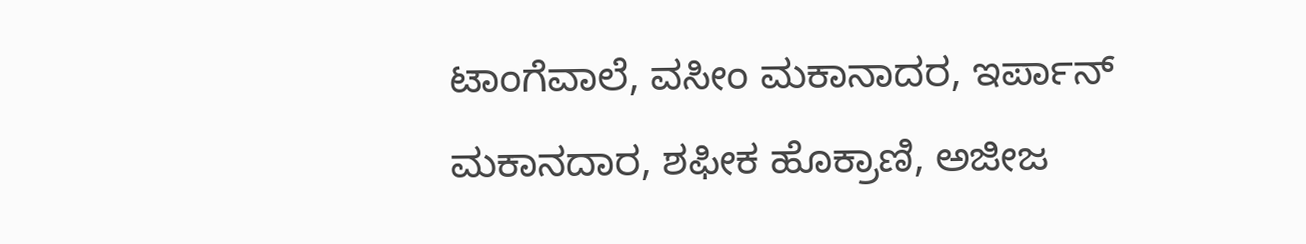ಟಾಂಗೆವಾಲೆ, ವಸೀಂ ಮಕಾನಾದರ, ಇರ್ಪಾನ್ ಮಕಾನದಾರ, ಶಫೀಕ ಹೊಕ್ರಾಣಿ, ಅಜೀಜ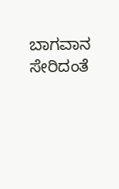ಬಾಗವಾನ ಸೇರಿದಂತೆ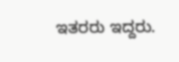ಇತರರು ಇದ್ದರು.